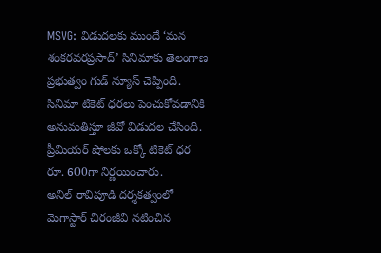MSVG: విడుదలకు ముందే ‘మన శంకరవరప్రసాద్’ సినిమాకు తెలంగాణ ప్రభుత్వం గుడ్ న్యూస్ చెప్పింది. సినిమా టికెట్ ధరలు పెంచుకోవడానికి అనుమతిస్తూ జీవో విడుదల చేసింది. ప్రీమియర్ షోలకు ఒక్కో టికెట్ ధర రూ. 600గా నిర్ణయించారు.
అనిల్ రావిపూడి దర్శకత్వంలో మెగాస్టార్ చిరంజీవి నటించిన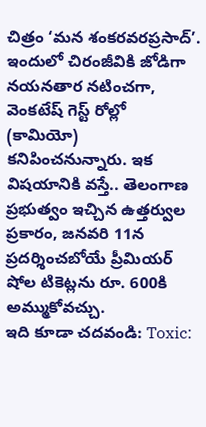చిత్రం ‘మన శంకరవరప్రసాద్’. ఇందులో చిరంజీవికి జోడిగా నయనతార నటించగా, వెంకటేష్ గెస్ట్ రోల్లో (కామియో) కనిపించనున్నారు. ఇక విషయానికి వస్తే.. తెలంగాణ ప్రభుత్వం ఇచ్చిన ఉత్తర్వుల ప్రకారం, జనవరి 11న ప్రదర్శించబోయే ప్రీమియర్ షోల టికెట్లను రూ. 600కి అమ్ముకోవచ్చు.
ఇది కూడా చదవండి: Toxic: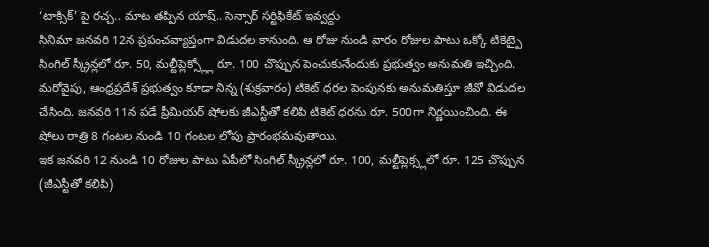‘టాక్సిక్’ పై రచ్చ.. మాట తప్పిన యాష్.. సెన్సార్ సర్టిఫికేట్ ఇవ్వద్దు
సినిమా జనవరి 12న ప్రపంచవ్యాప్తంగా విడుదల కానుంది. ఆ రోజు నుండి వారం రోజుల పాటు ఒక్కో టికెట్పై సింగిల్ స్క్రీన్లలో రూ. 50, మల్టీప్లెక్స్ల్లో రూ. 100 చొప్పున పెంచుకునేందుకు ప్రభుత్వం అనుమతి ఇచ్చింది.
మరోవైపు, ఆంధ్రప్రదేశ్ ప్రభుత్వం కూడా నిన్న (శుక్రవారం) టికెట్ ధరల పెంపునకు అనుమతిస్తూ జీవో విడుదల చేసింది. జనవరి 11న పడే ప్రీమియర్ షోలకు జీఎస్టీతో కలిపి టికెట్ ధరను రూ. 500గా నిర్ణయించింది. ఈ షోలు రాత్రి 8 గంటల నుండి 10 గంటల లోపు ప్రారంభమవుతాయి.
ఇక జనవరి 12 నుండి 10 రోజుల పాటు ఏపీలో సింగిల్ స్క్రీన్లలో రూ. 100, మల్టీప్లెక్స్లలో రూ. 125 చొప్పున (జీఎస్టీతో కలిపి)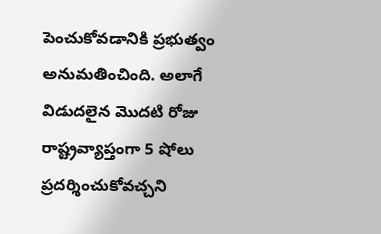పెంచుకోవడానికి ప్రభుత్వం అనుమతించింది. అలాగే విడుదలైన మొదటి రోజు రాష్ట్రవ్యాప్తంగా 5 షోలు ప్రదర్శించుకోవచ్చని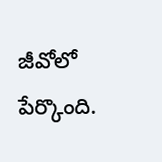జీవోలో పేర్కొంది.